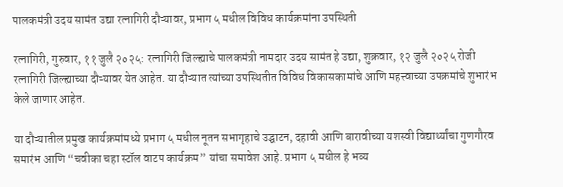पालकमंत्री उदय सामंत उद्या रत्नागिरी दौऱ्यावर, प्रभाग ५ मधील विविध कार्यक्रमांना उपस्थिती

रत्नागिरी, गुरुवार, ११ जुलै २०२५: रत्नागिरी जिल्ह्याचे पालकमंत्री नामदार उदय सामंत हे उद्या, शुक्रवार, १२ जुलै २०२५ रोजी रत्नागिरी जिल्ह्याच्या दौऱ्यावर येत आहेत. या दौऱ्यात त्यांच्या उपस्थितीत विविध विकासकामांचे आणि महत्त्वाच्या उपक्रमांचे शुभारंभ केले जाणार आहेत.

या दौऱ्यातील प्रमुख कार्यक्रमांमध्ये प्रभाग ५ मधील नूतन सभागृहाचे उद्घाटन, दहावी आणि बारावीच्या यशस्वी विद्यार्थ्यांचा गुणगौरव समारंभ आणि “चवीका चहा स्टॉल वाटप कार्यक्रम” यांचा समावेश आहे. प्रभाग ५ मधील हे भव्य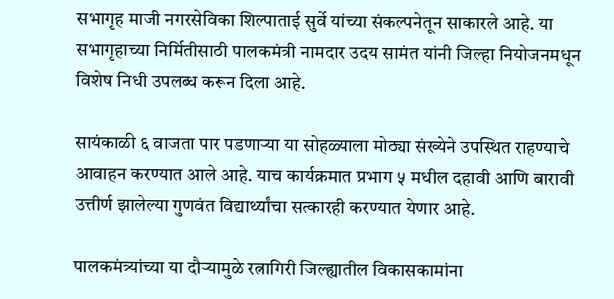सभागृह माजी नगरसेविका शिल्पाताई सुर्वे यांच्या संकल्पनेतून साकारले आहे. या सभागृहाच्या निर्मितीसाठी पालकमंत्री नामदार उदय सामंत यांनी जिल्हा नियोजनमधून विशेष निधी उपलब्ध करून दिला आहे.

सायंकाळी ६ वाजता पार पडणाऱ्या या सोहळ्याला मोठ्या संख्येने उपस्थित राहण्याचे आवाहन करण्यात आले आहे. याच कार्यक्रमात प्रभाग ५ मधील दहावी आणि बारावी उत्तीर्ण झालेल्या गुणवंत विद्यार्थ्यांचा सत्कारही करण्यात येणार आहे.

पालकमंत्र्यांच्या या दौऱ्यामुळे रत्नागिरी जिल्ह्यातील विकासकामांना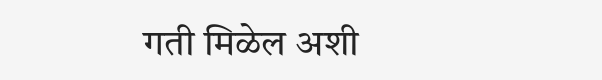गती मिळेल अशी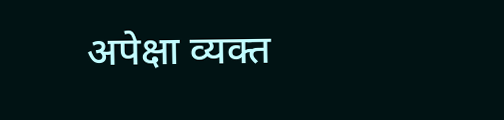अपेक्षा व्यक्त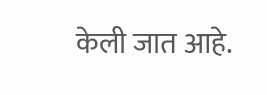केली जात आहे.